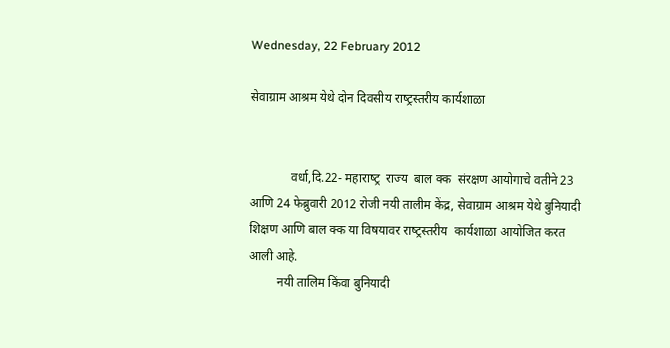Wednesday, 22 February 2012

सेवाग्राम आश्रम येथे दोन दिवसीय राष्‍ट्रस्‍तरीय कार्यशाळा


             वर्धा,दि.22- महाराष्‍ट्र  राज्‍य  बाल क्‍क  संरक्षण आयोगाचे वतीने 23 आणि 24 फेब्रुवारी 2012 रोजी नयी तालीम केंद्र, सेवाग्राम आश्रम येथे बुनियादी शिक्षण आणि बाल क्‍क या विषयावर राष्‍ट्रस्‍तरीय  कार्यशाळा आयोजित करत आली आहे.
         नयी तालिम किंवा बुनियादी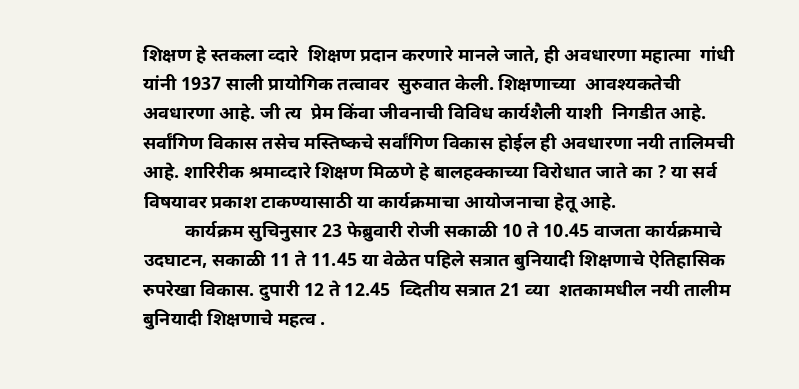शिक्षण हे स्‍तकला व्‍दारे  शिक्षण प्रदान करणारे मानले जाते, ही अवधारणा महात्‍मा  गांधी यांनी 1937 साली प्रायोगिक तत्वावर  सुरुवात केली. शिक्षणाच्‍या  आवश्‍यकतेची अवधारणा आहे. जी त्‍य  प्रेम किंवा जीवनाची विविध कार्यशैली याशी  निगडीत आहे. सर्वांगिण विकास तसेच मस्तिष्‍कचे सर्वांगिण विकास होईल ही अवधारणा नयी तालिमची आहे. शारिरीक श्रमाव्‍दारे शिक्षण मिळणे हे बालहक्‍काच्‍या विरोधात जाते का ? या सर्व विषयावर प्रकाश टाकण्यासाठी या कार्यक्रमाचा आयोजनाचा हेतू आहे.
         कार्यक्रम सुचिनुसार 23 फेब्रुवारी रोजी सकाळी 10 ते 10.45 वाजता कार्यक्रमाचे उदघाटन, सकाळी 11 ते 11.45 या वेळेत पहिले सत्रात बुनियादी शिक्षणाचे ऐतिहासिक रुपरेखा विकास. दुपारी 12 ते 12.45  व्दितीय सत्रात 21 व्‍या  शतकामधील नयी तालीम बुनियादी शिक्षणाचे महत्‍व .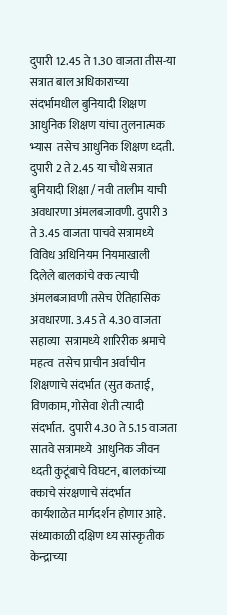दुपारी 12.45 ते 1.30 वाजता तीस-या सत्रात बाल अधिकाराच्‍या संदर्भामधील बुनियादी शिक्षण आधुनिक शिक्षण यांचा तुलनात्‍मक  भ्‍यास  तसेच आधुनिक शिक्षण ध्‍दती.  दुपारी 2 ते 2.45 या चौथे सत्रात बुनियादी शिक्षा / नवी तालीम याची अवधारणा अंमलबजावणी. दुपारी 3 ते 3.45 वाजता पाचवे सत्रामध्‍ये विविध अधिनियम नियमाखाली दिलेले बालकांचे क्‍क त्‍याची अंमलबजावणी तसेच ऐतिहासिक अवधारणा. 3.45 ते 4.30 वाजता सहाव्‍या  सत्रामध्‍ये शारिरीक श्रमाचे महत्‍व  तसेच प्राचीन अर्वाचीन शिक्षणाचे संदर्भात (सुत कताई, विणकाम, गोसेवा शेती त्‍यादी संदर्भात.  दुपारी 4.30 ते 5.15 वाजता सातवे सत्रामध्‍ये  आधुनिक जीवन ध्‍दती कुटूंबाचे विघटन, बालकांच्‍या  क्‍काचे संरक्षणाचे संदर्भात कार्यशाळेत मार्गदर्शन होणार आहे. संध्याकाळी दक्षिण ध्‍य सांस्‍कृतीक केन्‍द्राच्‍या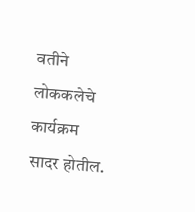वतीने लोककलेचे कार्यक्रम सादर होतील.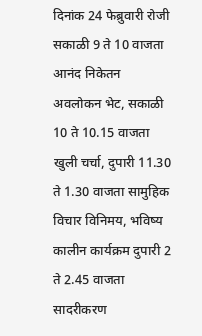दिनांक 24 फेब्रुवारी रोजी सकाळी 9 ते 10 वाजता आनंद निकेतन अवलोकन भेट, सकाळी 10 ते 10.15 वाजता खुली चर्चा, दुपारी 11.30 ते 1.30 वाजता सामुहिक विचार विनिमय, भविष्‍य  कालीन कार्यक्रम दुपारी 2 ते 2.45 वाजता सादरीकरण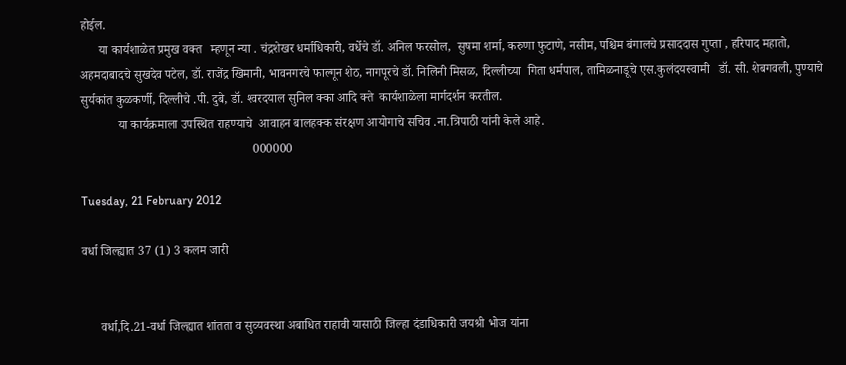होईल.
      या कार्यशाळेत प्रमुख वक्‍त   म्‍हणून न्‍या . चंद्रशेखर धर्माधिकारी, वर्धेचे डॉ. अनिल फरसोल,  सुषमा शर्मा, करुणा फुटाणे, नसीम, पश्चिम बंगालचे प्रसाददास गुप्‍ता , हरिपाद महातो, अहमदाबादचे सुखदेव पटेल, डॉ. राजेंद्र खिमानी, भावनगरचे फाल्‍गून शेठ, नागपूरचे डॉ. निलिनी मिसळ, दिल्‍लीच्‍या  गिता धर्मपाल, तामिळनाडूचे एस.कुलंदयस्‍वामी   डॉ. सी. शेबगवली, पुण्‍याचे सुर्यकांत कुळकर्णी, दिल्‍लीचे .पी. दुबे, डॉ. श्‍वरदयाल सुनिल क्‍का आदि क्‍ते  कार्यशाळेला मार्गदर्शन करतील.
            या कार्यक्रमाला उपस्थित राहण्‍याचे  आवाहन बालहक्‍क संरक्षण आयोगाचे सचिव .ना.त्रिपाठी यांनी केले आहे.
                                                       000000

Tuesday, 21 February 2012

वर्धा जिल्‍ह्यात 37 (1) 3 कलम जारी


      वर्धा,दि.21-वर्धा जिल्‍ह्यात शांतता व सुव्‍यवस्‍था अबाधित राहावी यासाठी जिल्‍हा दंडाधिकारी जयश्री भोज यांना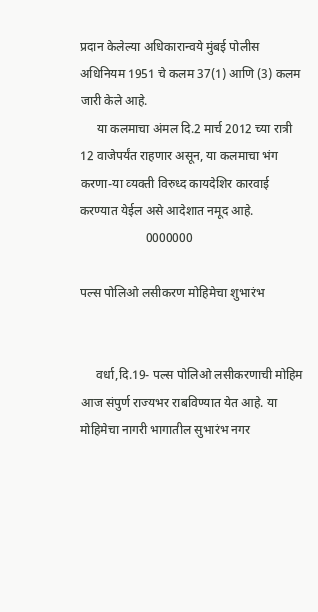प्रदान केलेल्‍या अधिकारान्‍वये मुंबई पोलीस अधिनियम 1951 चे कलम 37(1) आणि (3) कलम जारी केले आहे.
     या कलमाचा अंमल दि.2 मार्च 2012 च्‍या रात्री 12 वाजेपर्यंत राहणार असून, या कलमाचा भंग करणा-या व्‍यक्‍ती विरुध्‍द कायदेशिर कारवाई करण्‍यात येईल असे आदेशात नमूद आहे.
                     0000000

पल्‍स पोलिओ लसीकरण मोहिमेचा शुभारंभ


     वर्धा,दि.19- पल्‍स पोलिओ लसीकरणाची मोहिम आज संपुर्ण राज्‍यभर राबविण्‍यात येत आहे. या मोहिमेचा नागरी भागातील सुभारंभ नगर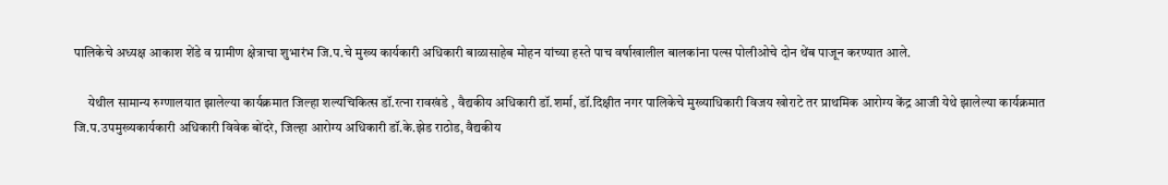पालिकेचे अध्‍यक्ष आकाश शेंडे व ग्रामीण क्षेत्राचा शुभारंभ जि.प.चे मुख्‍य कार्यकारी अधिकारी बाळासाहेब मोहन यांच्‍या हस्‍ते पाच वर्षाखालील बालकांना पल्‍स पोलीओचे दोन थेंब पाजून करण्‍यात आले.

     येथील सामान्‍य रुग्‍णालयात झालेल्‍या कार्यक्रमात जिल्‍हा शल्‍यचिकित्‍स डॉ.रत्‍ना रावखंडे , वैद्यकीय अधिकारी डॉ.शर्मा, डॉ.दिक्षीत नगर पालिकेचे मुख्‍याधिकारी विजय खोराटे तर प्राथमिक आरोग्‍य केंद्र आजी येथे झालेल्‍या कार्यक्रमात जि.प.उपमुख्‍यकार्यकारी अधिकारी विवेक बोंदरे, जिल्‍हा आरोग्‍य अधिकारी डॉ.के.झेड राठोड, वैद्यकीय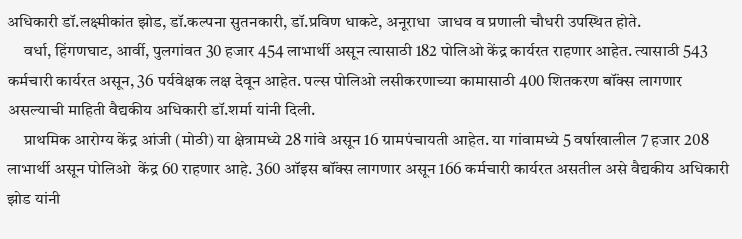अधिकारी डॉ.लक्ष्‍मीकांत झोड, डॉ.कल्‍पना सुतनकारी, डॉ.प्रविण धाकटे, अनूराधा  जाधव व प्रणाली चौधरी उपस्थित होते.
     वर्धा, हिंगणघाट, आर्वी, पुलगांवत 30 हजार 454 लाभार्थी असून त्‍यासाठी 182 पोलिओ केंद्र कार्यरत राहणार आहेत. त्‍यासाठी 543 कर्मचारी कार्यरत असून, 36 पर्यवेक्षक लक्ष देवून आहेत. पल्‍स पोलिओ लसीकरणाच्‍या कामासाठी 400 शितकरण बॉंक्‍स लागणार असल्‍याची माहिती वैद्यकीय अधिकारी डॉ.शर्मा यांनी दिली.
     प्राथमिक आरोग्‍य केंद्र आंजी (मोठी) या क्षेत्रामध्‍ये 28 गांवे असून 16 ग्रामपंचायती आहेत. या गांवामध्‍ये 5 वर्षाखालील 7 हजार 208 लाभार्थी असून पोलिओ  केंद्र 60 राहणार आहे. 360 ऑइस बॉंक्‍स लागणार असून 166 कर्मचारी कार्यरत असतील असे वैद्यकीय अधिकारी झोड यांनी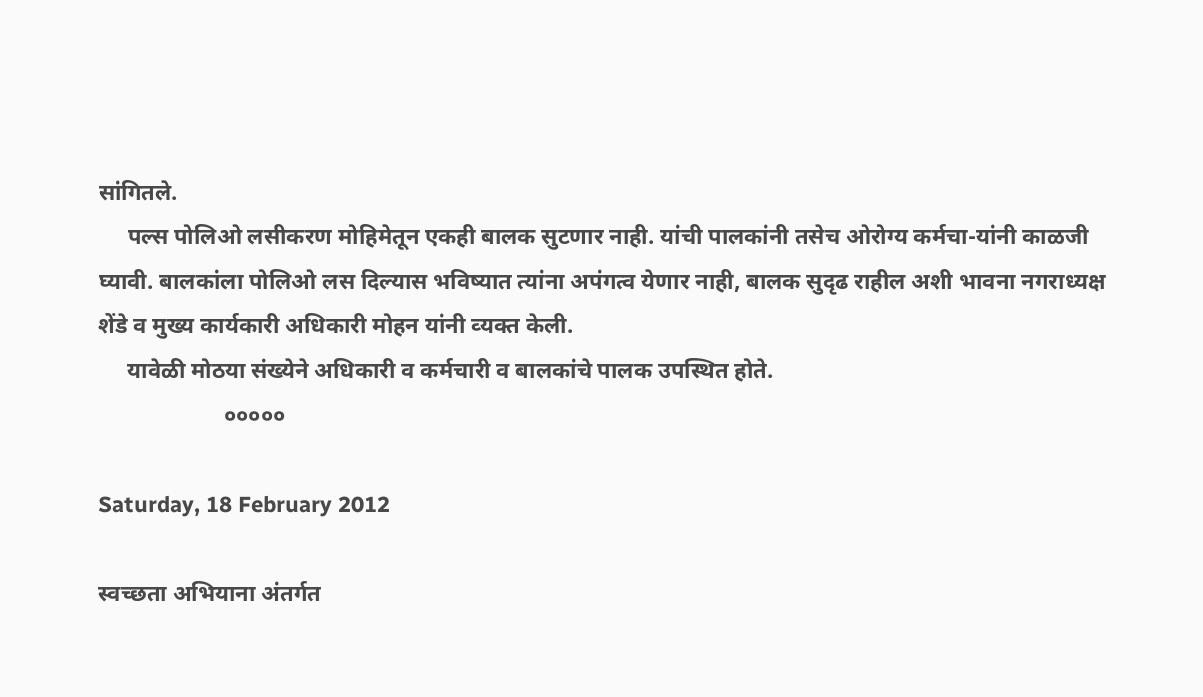सांगितले.
     पल्‍स पोलिओ लसीकरण मोहिमेतून एकही बालक सुटणार नाही. यांची पालकांनी तसेच ओरोग्‍य कर्मचा-यांनी काळजी घ्‍यावी. बालकांला पोलिओ लस दिल्‍यास भविष्‍यात त्‍यांना अपंगत्‍व येणार नाही, बालक सुदृढ राहील अशी भावना नगराध्‍यक्ष शेंडे व मुख्‍य कार्यकारी अधिकारी मोहन यांनी व्‍यक्‍त केली.
     यावेळी मोठया संख्‍येने अधिकारी व कर्मचारी व बालकांचे पालक उपस्थित होते.
                      ०००००

Saturday, 18 February 2012

स्‍वच्‍छता अभियाना अंतर्गत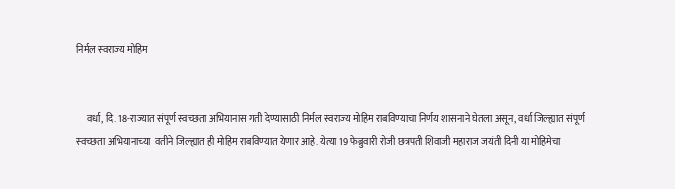निर्मल स्‍वराज्‍य मोहिम


     वर्धा, दि. 18-राज्‍यात संपूर्ण स्‍वच्‍छता अभियानास गती देण्‍यासाठी निर्मल स्‍वराज्‍य मोहिम राबविण्‍याचा निर्णय शासनाने घेतला असून, वर्धा जिल्‍ह्यात संपूर्ण स्‍वच्‍छता अभियानाच्‍या  वतीने जिल्‍ह्यात ही मोहिम राबविण्‍यात येणार आहे. येत्‍या 19 फेब्रुवारी रोजी छत्रपती शिवाजी महाराज जयंती दिनी या मोहिमेचा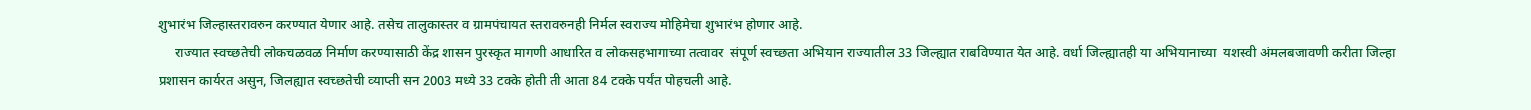शुभारंभ जिल्‍हास्‍तरावरुन करण्‍यात येणार आहे. तसेच तालुकास्‍तर व ग्रामपंचायत स्‍तरावरुनही निर्मल स्‍वराज्‍य मोहिमेचा शुभारंभ होणार आहे.
     राज्‍यात स्‍वच्‍छतेची लोकचळवळ निर्माण करण्‍यासाठी केंद्र शासन पुरस्‍कृत मागणी आधारित व लोकसहभागाच्‍या तत्‍वावर  संपूर्ण स्‍वच्‍छता अभियान राज्‍यातील 33 जिल्‍ह्यात राबविण्‍यात येत आहे. वर्धा जिल्‍ह्यातही या अभियानाच्‍या  यशस्‍वी अंमलबजावणी करीता जिल्‍हा  प्रशासन कार्यरत असुन, जिलह्यात स्‍वच्‍छतेची व्‍याप्‍ती सन 2003 मध्‍ये 33 टक्‍के होती ती आता 84 टक्‍के पर्यंत पोहचली आहे.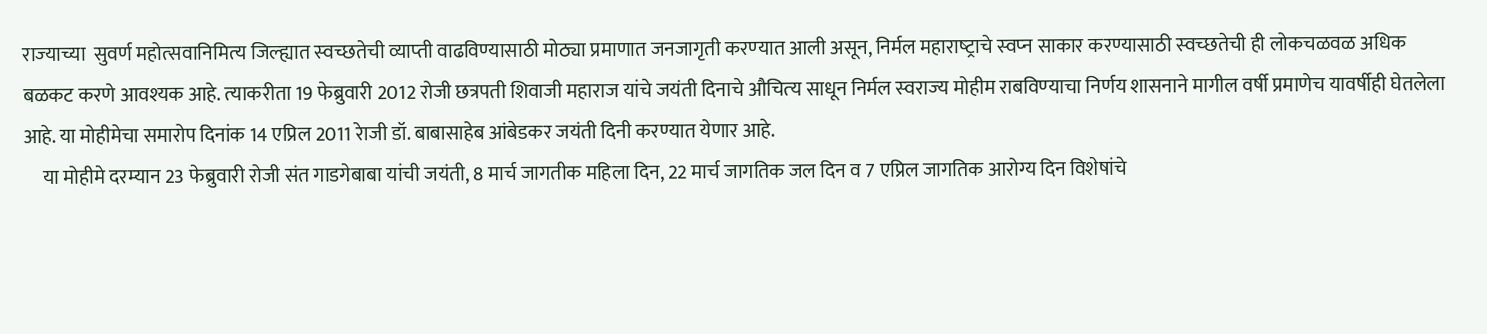राज्‍याच्‍या  सुवर्ण महोत्‍सवानिमित्‍य जिल्‍ह्यात स्‍वच्‍छतेची व्‍याप्‍ती वाढविण्‍यासाठी मोठ्या प्रमाणात जनजागृती करण्‍यात आली असून, निर्मल महाराष्‍ट्राचे स्‍वप्‍न साकार करण्‍यासाठी स्‍वच्‍छतेची ही लोकचळवळ अधिक बळकट करणे आवश्‍यक आहे. त्‍याकरीता 19 फेब्रुवारी 2012 रोजी छत्रपती शिवाजी महाराज यांचे जयंती दिनाचे औचित्‍य साधून निर्मल स्‍वराज्‍य मोहीम राबविण्‍याचा निर्णय शासनाने मागील वर्षी प्रमाणेच यावर्षीही घेतलेला आहे. या मोहीमेचा समारोप दिनांक 14 एप्रिल 2011 रेाजी डॉ. बाबासाहेब आंबेडकर जयंती दिनी करण्‍यात येणार आहे.
     या मोहीमे दरम्‍यान 23 फेब्रुवारी रोजी संत गाडगेबाबा यांची जयंती, 8 मार्च जागतीक महिला दिन, 22 मार्च जागतिक जल दिन व 7 एप्रिल जागतिक आरोग्‍य दिन विशेषांचे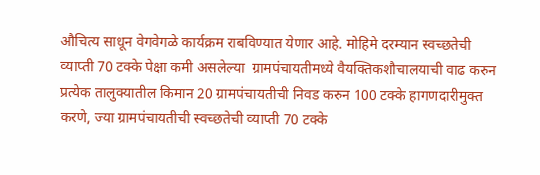औचित्‍य साधून वेगवेगळे कार्यक्रम राबविण्‍यात येणार आहे. मोहिमे दरम्‍यान स्‍वच्‍छतेची व्‍याप्‍ती 70 टक्‍के पेक्षा कमी असलेल्‍या  ग्रामपंचायतीमध्‍ये वैयक्तिकशौचालयाची वाढ करुन प्रत्‍येक तालुक्‍यातील किमान 20 ग्रामपंचायतीची निवड करुन 100 टक्‍के हागणदारीमुक्‍त करणे, ज्‍या ग्रामपंचायतीची स्‍वच्‍छतेची व्‍याप्‍ती 70 टक्‍के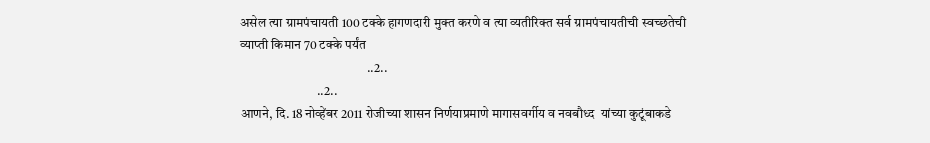असेल त्‍या ग्रामपंचायती 100 टक्‍के हागणदारी मुक्‍त करणे व त्‍या व्‍यतीरिक्‍त सर्व ग्रामपंचायतीची स्‍वच्‍छतेची व्‍याप्‍ती किमान 70 टक्‍के पर्यंत
                                                ..2..
                             ..2..
आणने, दि. 18 नोव्‍हेंबर 2011 रोजीच्‍या शासन निर्णयाप्रमाणे मागासवर्गीय व नवबौध्‍द  यांच्‍या कुटूंबाकडे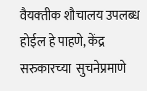वैयक्‍तीक शौचालय उपलब्‍ध  होईल हे पाहणे, केंद्र सरुकारच्‍या  सुचनेप्रमाणे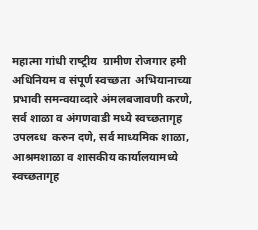महात्‍मा गांधी राष्‍ट्रीय  ग्रामीण रोजगार हमी अधिनियम व संपूर्ण स्‍वच्‍छता  अभियानाच्‍या  प्रभावी समन्‍वयाव्‍दारे अंमलबजावणी करणे, सर्व शाळा व अंगणवाडी मध्‍ये स्‍वच्‍छतागृह उपलब्‍ध  करुन दणे, सर्व माध्‍यमिक शाळा, आश्रमशाळा व शासकीय कार्यालयामध्‍ये स्‍वच्‍छतागृह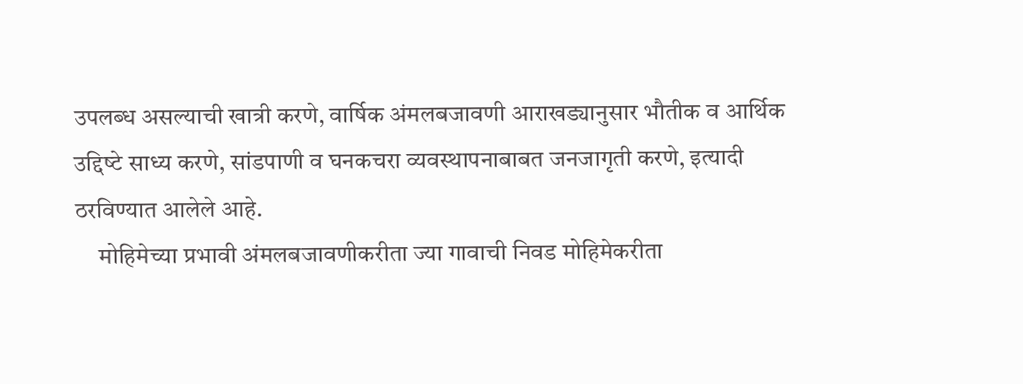उपलब्‍ध असल्‍याची खात्री करणे, वार्षिक अंमलबजावणी आराखड्यानुसार भौतीक व आर्थिक उद्दिष्‍टे साध्‍य करणे, सांडपाणी व घनकचरा व्‍यवस्‍थापनाबाबत जनजागृती करणे, इत्‍यादी ठरविण्‍यात आलेले आहे.
     मोहिमेच्‍या प्रभावी अंमलबजावणीकरीता ज्‍या गावाची निवड मोहिमेकरीता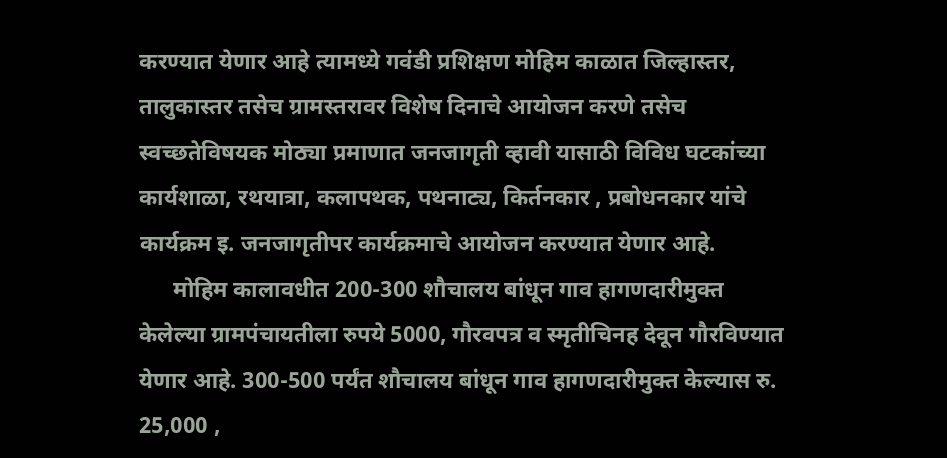करण्‍यात येणार आहे त्‍यामध्‍ये गवंडी प्रशिक्षण मोहिम काळात जिल्‍हास्‍तर, तालुकास्‍तर तसेच ग्रामस्‍तरावर विशेष दिनाचे आयोजन करणे तसेच स्‍वच्‍छतेविषयक मोठ्या प्रमाणात जनजागृती व्‍हावी यासाठी विविध घटकांच्‍या कार्यशाळा, रथयात्रा, कलापथक, पथनाट्य, किर्तनकार , प्रबोधनकार यांचे कार्यक्रम इ. जनजागृतीपर कार्यक्रमाचे आयोजन करण्‍यात येणार आहे.
      मोहिम कालावधीत 200-300 शौचालय बांधून गाव हागणदारीमुक्‍त केलेल्‍या ग्रामपंचायतीला रुपये 5000, गौरवपत्र व स्‍मृतीचिनह देवून गौरविण्‍यात येणार आहे. 300-500 पर्यंत शौचालय बांधून गाव हागणदारीमुक्‍त केल्‍यास रु. 25,000 ,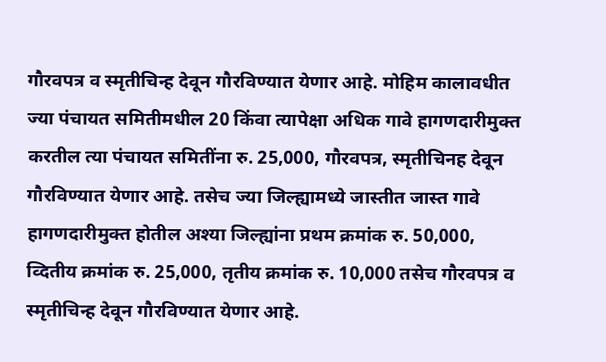गौरवपत्र व स्‍मृतीचिन्‍ह देवून गौरविण्‍यात येणार आहे. मोहिम कालावधीत ज्‍या पंचायत समितीमधील 20 किंवा त्‍यापेक्षा अधिक गावे हागणदारीमुक्‍त करतील त्‍या पंचायत समितींना रु. 25,000, गौरवपत्र, स्‍मृतीचिनह देवून गौरविण्‍यात येणार आहे. तसेच ज्‍या जिल्‍ह्यामध्‍ये जास्‍तीत जास्‍त गावे हागणदारीमुक्‍त होतील अश्‍या जिल्‍ह्यांना प्रथम क्रमांक रु. 50,000, व्दितीय क्रमांक रु. 25,000, तृतीय क्रमांक रु. 10,000 तसेच गौरवपत्र व स्‍मृतीचिन्‍ह देवून गौरविण्‍यात येणार आहे.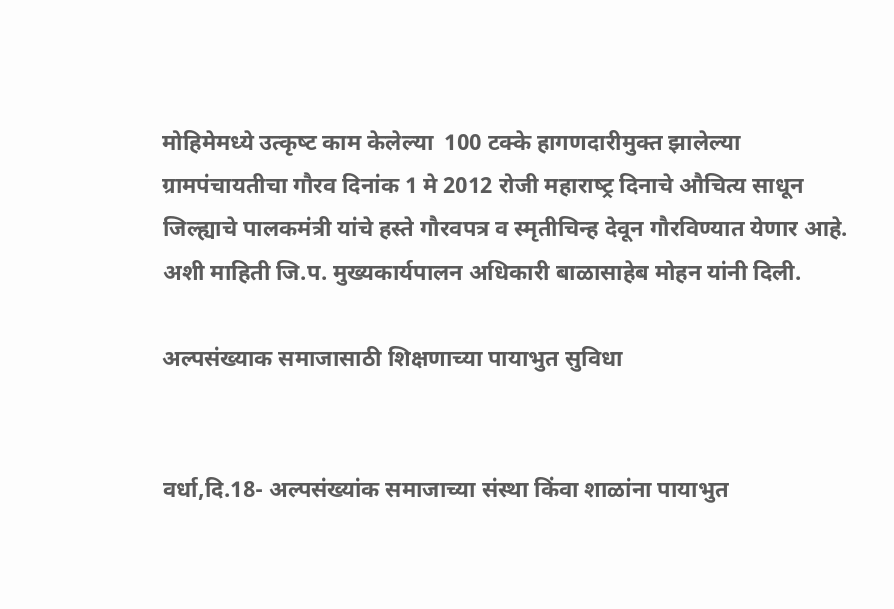मोहिमेमध्‍ये उत्‍कृष्‍ट काम केलेल्‍या  100 टक्‍के हागणदारीमुक्‍त झालेल्‍या ग्रामपंचायतीचा गौरव दिनांक 1 मे 2012 रोजी महाराष्‍ट्र दिनाचे औचित्‍य साधून जिल्‍ह्याचे पालकमंत्री यांचे हस्‍ते गौरवपत्र व स्‍मृतीचिन्‍ह देवून गौरविण्‍यात येणार आहे. अशी माहिती जि.प. मुख्‍यकार्यपालन अधिकारी बाळासाहेब मोहन यांनी दिली.

अल्‍पसंख्‍याक समाजासाठी शिक्षणाच्‍या पायाभुत सुविधा


वर्धा,दि.18- अल्‍पसंख्‍यांक समाजाच्‍या संस्‍था किंवा शाळांना पायाभुत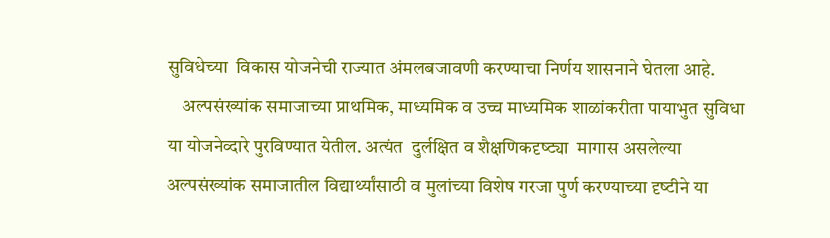सुविधेच्‍या  विकास योजनेची राज्‍यात अंमलबजावणी करण्‍याचा निर्णय शासनाने घेतला आहे.
    अल्‍पसंख्‍यांक समाजाच्‍या प्राथमिक, माध्‍यमिक व उच्च माध्‍यमिक शाळांकरीता पायाभुत सुविधा या योजनेव्‍दारे पुरविण्‍यात येतील. अत्‍यंत  दुर्लक्षित व शैक्षणिकदृष्‍ट्या  मागास असलेल्‍या अल्‍पसंख्‍यांक समाजातील विद्यार्थ्‍यांसाठी व मुलांच्‍या विशेष गरजा पुर्ण करण्‍याच्‍या दृष्‍टीने या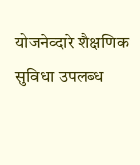योजनेव्‍दारे शैक्षणिक सुविधा उपलब्‍ध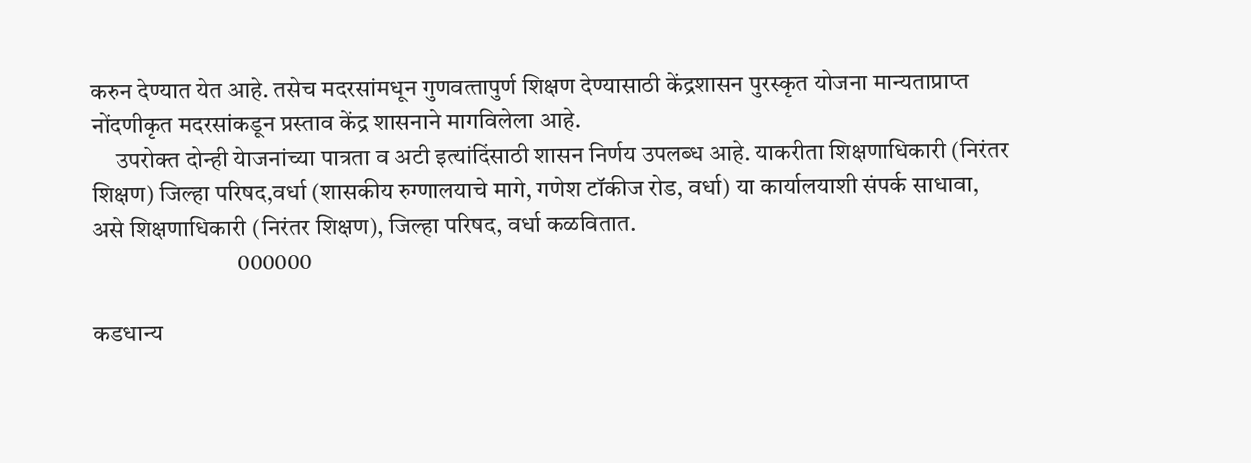करुन देण्‍यात येत आहे. तसेच मदरसांमधून गुणवत्‍तापुर्ण शिक्षण देण्‍यासाठी केंद्रशासन पुरस्‍कृत योजना मान्‍यताप्राप्‍त नोंदणीकृत मदरसांकडून प्रस्‍ताव केंद्र शासनाने मागविलेला आहे.
     उपरोक्‍त दोन्‍ही येाजनांच्‍या पात्रता व अटी इत्‍यांदिंसाठी शासन निर्णय उपलब्‍ध आहे. याकरीता शिक्षणाधिकारी (निरंतर शिक्षण) जिल्‍हा परिषद,वर्धा (शासकीय रुग्‍णालयाचे मागे, गणेश टॉकीज रोड, वर्धा) या कार्यालयाशी संपर्क साधावा, असे शिक्षणाधिकारी (निरंतर शिक्षण), जिल्‍हा परिषद, वर्धा कळवितात.
                              000000

कडधान्‍य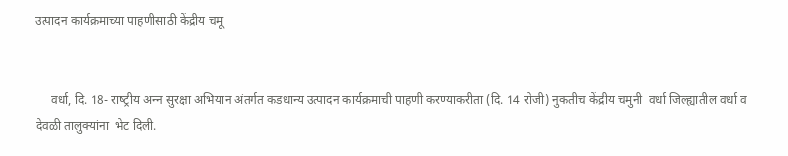उत्‍पादन कार्यक्रमाच्‍या पाहणीसाठी केंद्रीय चमू


     वर्धा, दि. 18- राष्‍ट्रीय अन्‍न सुरक्षा अभियान अंतर्गत कडधान्‍य उत्‍पादन कार्यक्रमाची पाहणी करण्‍याकरीता (दि. 14 रोजी) नुकतीच केंद्रीय चमुनी  वर्धा जिल्‍ह्यातील वर्धा व देवळी तालुक्‍यांना  भेट दिली.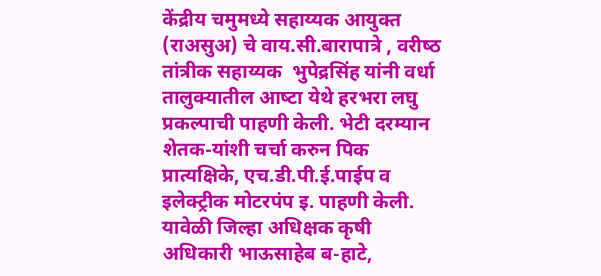केंद्रीय चमुमध्‍ये सहाय्यक आयुक्‍त (राअसुअ) चे वाय.सी.बारापात्रे , वरीष्‍ठ तांत्रीक सहाय्यक  भुपेद्रसिंह यांनी वर्धा तालुक्‍यातील आष्‍टा येथे हरभरा लघु प्रकल्‍पाची पाहणी केली. भेटी दरम्‍यान शेतक-यांशी चर्चा करुन पिक प्रात्‍यक्षिके, एच.डी.पी.ई.पाईप व इलेक्‍ट्रीक मोटरपंप इ. पाहणी केली. यावेळी जिल्‍हा अधिक्षक कृषी अधिकारी भाऊसाहेब ब-हाटे,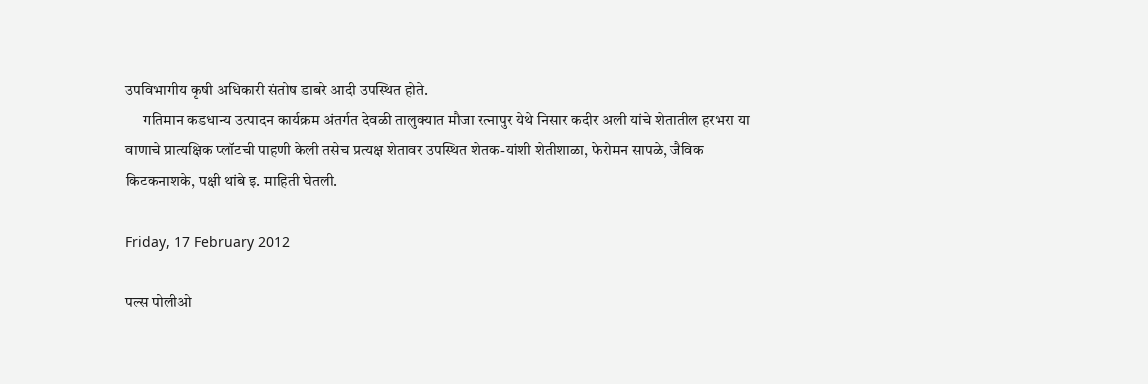उपविभागीय कृषी अधिकारी संतोष डाबरे आदी उपस्थित होते.
      गतिमान कडधान्‍य उत्‍पादन कार्यक्रम अंतर्गत देवळी तालुक्‍यात मौजा रत्‍नापुर येथे निसार कदीर अली यांचे शेतातील हरभरा या वाणाचे प्रात्‍यक्षिक प्‍लॉटची पाहणी केली तसेच प्रत्‍यक्ष शेतावर उपस्थित शेतक-यांशी शेतीशाळा, फेरोमन सापळे, जैविक किटकनाशके, पक्षी थांबे इ. माहिती घेतली.

Friday, 17 February 2012

पल्‍स पोलीओ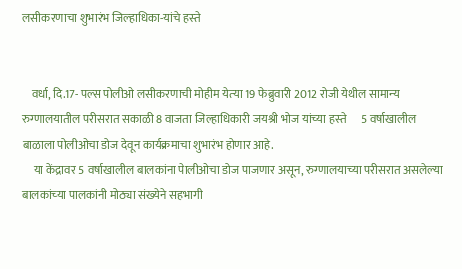लसीकरणाचा शुभारंभ जिल्‍हाधिका-यांचे हस्‍ते


    वर्धा, दि.17- पल्‍स पोलीओ लसीकरणाची मोहीम येत्‍या 19 फेब्रुवारी 2012 रोजी येथील सामान्‍य रुग्‍णालयातील परीसरात सकाळी 8 वाजता जिल्‍हाधिकारी जयश्री भोज यांच्‍या हस्‍ते      5 वर्षाखालील बाळाला पोलीओचा डोज देवून कार्यक्रमाचा शुभारंभ होणार आहे.
     या केंद्रावर 5 वर्षाखालील बालकांना पेालीओचा डोज पाजणार असून, रुग्‍णालयाच्‍या परीसरात असलेल्‍या बालकांच्‍या पालकांनी मोठ्या संख्‍येने सहभागी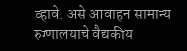व्‍हावे. असे आवाहन सामान्‍य रुग्‍णालयाचे वैद्यकीय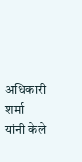अधिकारी शर्मा यांनी केले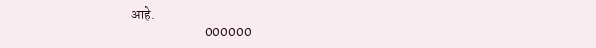आहे.
                           000000